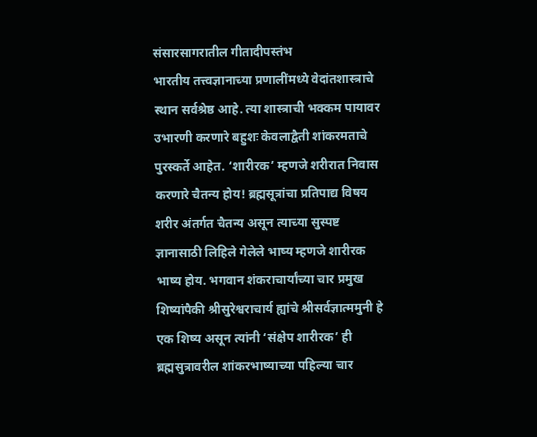संसारसागरातील गीतादीपस्तंभ
भारतीय तत्त्वज्ञानाच्या प्रणालींमध्ये वेदांतशास्त्राचे स्थान सर्वश्रेष्ठ आहे. त्या शास्त्राची भक्कम पायावर उभारणी करणारे बहुशः केवलाद्वैती शांकरमताचे पुरस्कर्ते आहेत. ‘शारीरक’ म्हणजे शरीरात निवास करणारे चैतन्य होय! ब्रह्मसूत्रांचा प्रतिपाद्य विषय शरीर अंतर्गत चैतन्य असून त्याच्या सुस्पष्ट ज्ञानासाठी लिहिले गेलेले भाष्य म्हणजे शारीरक भाष्य होय. भगवान शंकराचार्यांच्या चार प्रमुख शिष्यांपैकी श्रीसुरेश्वराचार्य ह्यांचे श्रीसर्वज्ञात्ममुनी हे एक शिष्य असून त्यांनी ‘संक्षेप शारीरक’ ही ब्रह्मसुत्रावरील शांकरभाष्याच्या पहिल्या चार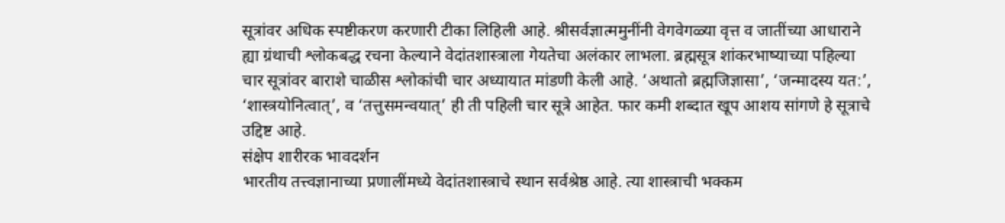सूत्रांवर अधिक स्पष्टीकरण करणारी टीका लिहिली आहे. श्रीसर्वज्ञात्ममुनींनी वेगवेगळ्या वृत्त व जातींच्या आधाराने ह्या ग्रंथाची श्लोकबद्ध रचना केल्याने वेदांतशास्त्राला गेयतेचा अलंकार लाभला. ब्रह्मसूत्र शांकरभाष्याच्या पहिल्या चार सूत्रांवर बाराशे चाळीस श्लोकांची चार अध्यायात मांडणी केली आहे. ‘अथातो ब्रह्मजिज्ञासा’, ‘जन्मादस्य यत:’, ‘शास्त्रयोनित्वात्’, व ‘तत्तुसमन्वयात्’ ही ती पहिली चार सूत्रे आहेत. फार कमी शब्दात खूप आशय सांगणे हे सूत्राचे उद्दिष्ट आहे.
संक्षेप शारीरक भावदर्शन
भारतीय तत्त्वज्ञानाच्या प्रणालींमध्ये वेदांतशास्त्राचे स्थान सर्वश्रेष्ठ आहे. त्या शास्त्राची भक्कम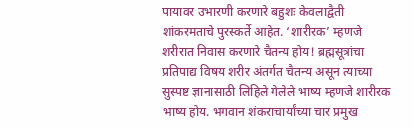पायावर उभारणी करणारे बहुशः केवलाद्वैती शांकरमताचे पुरस्कर्ते आहेत. ‘शारीरक’ म्हणजे शरीरात निवास करणारे चैतन्य होय! ब्रह्मसूत्रांचा प्रतिपाद्य विषय शरीर अंतर्गत चैतन्य असून त्याच्या सुस्पष्ट ज्ञानासाठी लिहिले गेलेले भाष्य म्हणजे शारीरक भाष्य होय. भगवान शंकराचार्यांच्या चार प्रमुख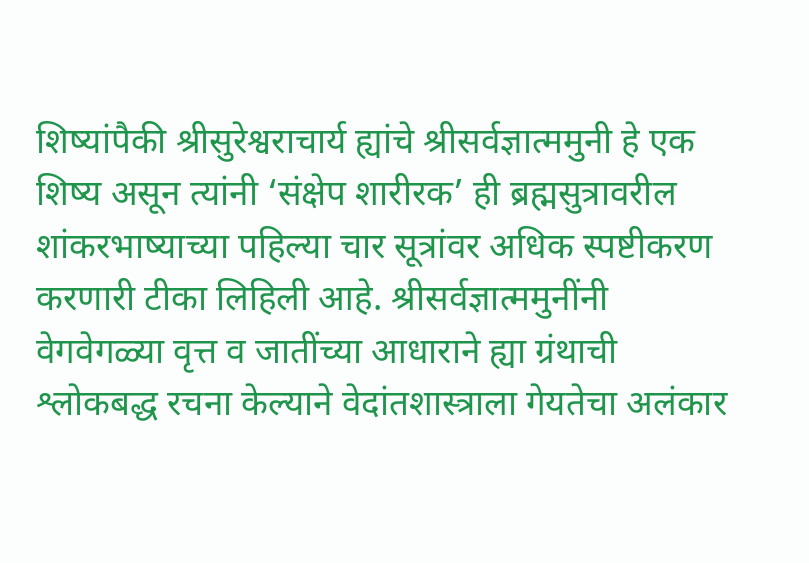शिष्यांपैकी श्रीसुरेश्वराचार्य ह्यांचे श्रीसर्वज्ञात्ममुनी हे एक शिष्य असून त्यांनी ‘संक्षेप शारीरक’ ही ब्रह्मसुत्रावरील शांकरभाष्याच्या पहिल्या चार सूत्रांवर अधिक स्पष्टीकरण करणारी टीका लिहिली आहे. श्रीसर्वज्ञात्ममुनींनी वेगवेगळ्या वृत्त व जातींच्या आधाराने ह्या ग्रंथाची श्लोकबद्ध रचना केल्याने वेदांतशास्त्राला गेयतेचा अलंकार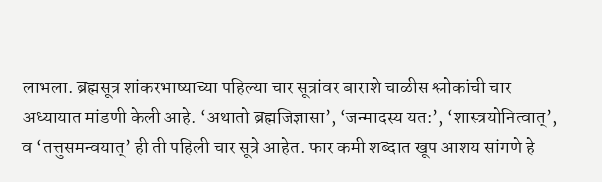लाभला. ब्रह्मसूत्र शांकरभाष्याच्या पहिल्या चार सूत्रांवर बाराशे चाळीस श्लोकांची चार अध्यायात मांडणी केली आहे. ‘अथातो ब्रह्मजिज्ञासा’, ‘जन्मादस्य यत:’, ‘शास्त्रयोनित्वात्’, व ‘तत्तुसमन्वयात्’ ही ती पहिली चार सूत्रे आहेत. फार कमी शब्दात खूप आशय सांगणे हे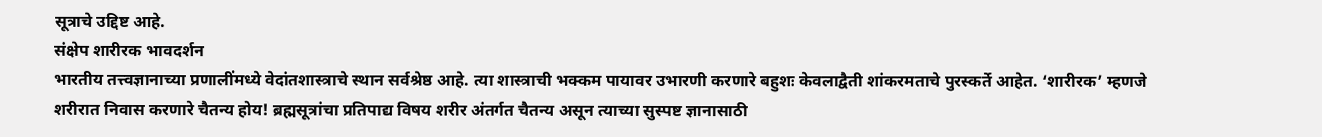सूत्राचे उद्दिष्ट आहे.
संक्षेप शारीरक भावदर्शन
भारतीय तत्त्वज्ञानाच्या प्रणालींमध्ये वेदांतशास्त्राचे स्थान सर्वश्रेष्ठ आहे. त्या शास्त्राची भक्कम पायावर उभारणी करणारे बहुशः केवलाद्वैती शांकरमताचे पुरस्कर्ते आहेत. ‘शारीरक’ म्हणजे शरीरात निवास करणारे चैतन्य होय! ब्रह्मसूत्रांचा प्रतिपाद्य विषय शरीर अंतर्गत चैतन्य असून त्याच्या सुस्पष्ट ज्ञानासाठी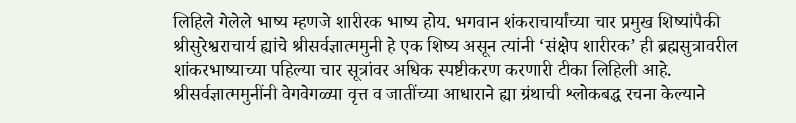लिहिले गेलेले भाष्य म्हणजे शारीरक भाष्य होय. भगवान शंकराचार्यांच्या चार प्रमुख शिष्यांपैकी श्रीसुरेश्वराचार्य ह्यांचे श्रीसर्वज्ञात्ममुनी हे एक शिष्य असून त्यांनी ‘संक्षेप शारीरक’ ही ब्रह्मसुत्रावरील शांकरभाष्याच्या पहिल्या चार सूत्रांवर अधिक स्पष्टीकरण करणारी टीका लिहिली आहे. श्रीसर्वज्ञात्ममुनींनी वेगवेगळ्या वृत्त व जातींच्या आधाराने ह्या ग्रंथाची श्लोकबद्ध रचना केल्याने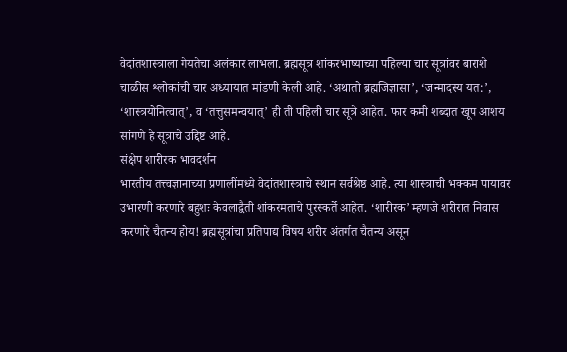वेदांतशास्त्राला गेयतेचा अलंकार लाभला. ब्रह्मसूत्र शांकरभाष्याच्या पहिल्या चार सूत्रांवर बाराशे चाळीस श्लोकांची चार अध्यायात मांडणी केली आहे. ‘अथातो ब्रह्मजिज्ञासा’, ‘जन्मादस्य यत:’, ‘शास्त्रयोनित्वात्’, व ‘तत्तुसमन्वयात्’ ही ती पहिली चार सूत्रे आहेत. फार कमी शब्दात खूप आशय सांगणे हे सूत्राचे उद्दिष्ट आहे.
संक्षेप शारीरक भावदर्शन
भारतीय तत्त्वज्ञानाच्या प्रणालींमध्ये वेदांतशास्त्राचे स्थान सर्वश्रेष्ठ आहे. त्या शास्त्राची भक्कम पायावर उभारणी करणारे बहुशः केवलाद्वैती शांकरमताचे पुरस्कर्ते आहेत. ‘शारीरक’ म्हणजे शरीरात निवास करणारे चैतन्य होय! ब्रह्मसूत्रांचा प्रतिपाद्य विषय शरीर अंतर्गत चैतन्य असून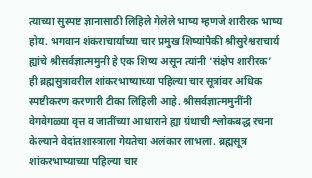त्याच्या सुस्पष्ट ज्ञानासाठी लिहिले गेलेले भाष्य म्हणजे शारीरक भाष्य होय. भगवान शंकराचार्यांच्या चार प्रमुख शिष्यांपैकी श्रीसुरेश्वराचार्य ह्यांचे श्रीसर्वज्ञात्ममुनी हे एक शिष्य असून त्यांनी ‘संक्षेप शारीरक’ ही ब्रह्मसुत्रावरील शांकरभाष्याच्या पहिल्या चार सूत्रांवर अधिक स्पष्टीकरण करणारी टीका लिहिली आहे. श्रीसर्वज्ञात्ममुनींनी वेगवेगळ्या वृत्त व जातींच्या आधाराने ह्या ग्रंथाची श्लोकबद्ध रचना केल्याने वेदांतशास्त्राला गेयतेचा अलंकार लाभला. ब्रह्मसूत्र शांकरभाष्याच्या पहिल्या चार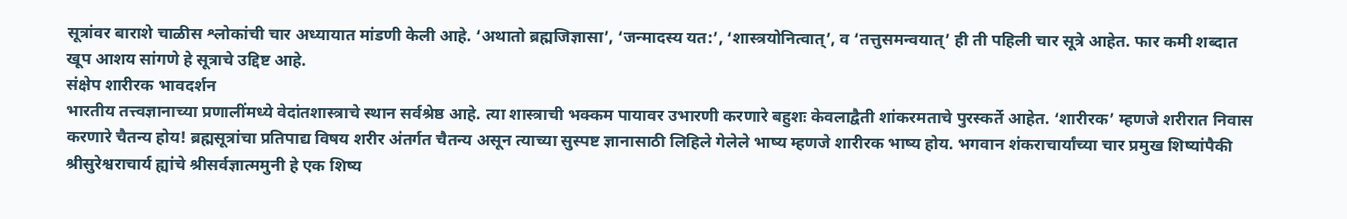सूत्रांवर बाराशे चाळीस श्लोकांची चार अध्यायात मांडणी केली आहे. ‘अथातो ब्रह्मजिज्ञासा’, ‘जन्मादस्य यत:’, ‘शास्त्रयोनित्वात्’, व ‘तत्तुसमन्वयात्’ ही ती पहिली चार सूत्रे आहेत. फार कमी शब्दात खूप आशय सांगणे हे सूत्राचे उद्दिष्ट आहे.
संक्षेप शारीरक भावदर्शन
भारतीय तत्त्वज्ञानाच्या प्रणालींमध्ये वेदांतशास्त्राचे स्थान सर्वश्रेष्ठ आहे. त्या शास्त्राची भक्कम पायावर उभारणी करणारे बहुशः केवलाद्वैती शांकरमताचे पुरस्कर्ते आहेत. ‘शारीरक’ म्हणजे शरीरात निवास करणारे चैतन्य होय! ब्रह्मसूत्रांचा प्रतिपाद्य विषय शरीर अंतर्गत चैतन्य असून त्याच्या सुस्पष्ट ज्ञानासाठी लिहिले गेलेले भाष्य म्हणजे शारीरक भाष्य होय. भगवान शंकराचार्यांच्या चार प्रमुख शिष्यांपैकी श्रीसुरेश्वराचार्य ह्यांचे श्रीसर्वज्ञात्ममुनी हे एक शिष्य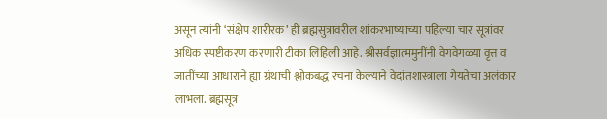असून त्यांनी ‘संक्षेप शारीरक’ ही ब्रह्मसुत्रावरील शांकरभाष्याच्या पहिल्या चार सूत्रांवर अधिक स्पष्टीकरण करणारी टीका लिहिली आहे. श्रीसर्वज्ञात्ममुनींनी वेगवेगळ्या वृत्त व जातींच्या आधाराने ह्या ग्रंथाची श्लोकबद्ध रचना केल्याने वेदांतशास्त्राला गेयतेचा अलंकार लाभला. ब्रह्मसूत्र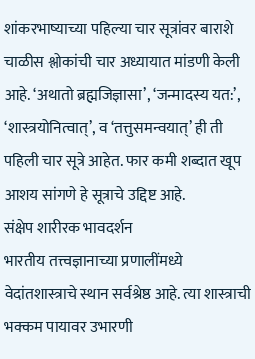शांकरभाष्याच्या पहिल्या चार सूत्रांवर बाराशे चाळीस श्लोकांची चार अध्यायात मांडणी केली आहे. ‘अथातो ब्रह्मजिज्ञासा’, ‘जन्मादस्य यत:’, ‘शास्त्रयोनित्वात्’, व ‘तत्तुसमन्वयात्’ ही ती पहिली चार सूत्रे आहेत. फार कमी शब्दात खूप आशय सांगणे हे सूत्राचे उद्दिष्ट आहे.
संक्षेप शारीरक भावदर्शन
भारतीय तत्त्वज्ञानाच्या प्रणालींमध्ये वेदांतशास्त्राचे स्थान सर्वश्रेष्ठ आहे. त्या शास्त्राची भक्कम पायावर उभारणी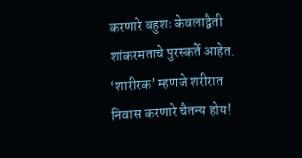करणारे बहुशः केवलाद्वैती शांकरमताचे पुरस्कर्ते आहेत. ‘शारीरक’ म्हणजे शरीरात निवास करणारे चैतन्य होय!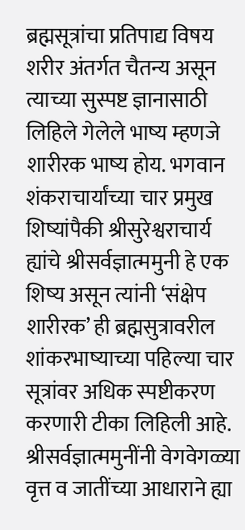ब्रह्मसूत्रांचा प्रतिपाद्य विषय शरीर अंतर्गत चैतन्य असून त्याच्या सुस्पष्ट ज्ञानासाठी लिहिले गेलेले भाष्य म्हणजे शारीरक भाष्य होय. भगवान शंकराचार्यांच्या चार प्रमुख शिष्यांपैकी श्रीसुरेश्वराचार्य ह्यांचे श्रीसर्वज्ञात्ममुनी हे एक शिष्य असून त्यांनी ‘संक्षेप शारीरक’ ही ब्रह्मसुत्रावरील शांकरभाष्याच्या पहिल्या चार सूत्रांवर अधिक स्पष्टीकरण करणारी टीका लिहिली आहे. श्रीसर्वज्ञात्ममुनींनी वेगवेगळ्या वृत्त व जातींच्या आधाराने ह्या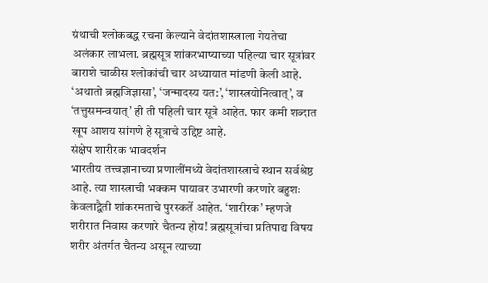ग्रंथाची श्लोकबद्ध रचना केल्याने वेदांतशास्त्राला गेयतेचा अलंकार लाभला. ब्रह्मसूत्र शांकरभाष्याच्या पहिल्या चार सूत्रांवर बाराशे चाळीस श्लोकांची चार अध्यायात मांडणी केली आहे. ‘अथातो ब्रह्मजिज्ञासा’, ‘जन्मादस्य यत:’, ‘शास्त्रयोनित्वात्’, व ‘तत्तुसमन्वयात्’ ही ती पहिली चार सूत्रे आहेत. फार कमी शब्दात खूप आशय सांगणे हे सूत्राचे उद्दिष्ट आहे.
संक्षेप शारीरक भावदर्शन
भारतीय तत्त्वज्ञानाच्या प्रणालींमध्ये वेदांतशास्त्राचे स्थान सर्वश्रेष्ठ आहे. त्या शास्त्राची भक्कम पायावर उभारणी करणारे बहुशः केवलाद्वैती शांकरमताचे पुरस्कर्ते आहेत. ‘शारीरक’ म्हणजे शरीरात निवास करणारे चैतन्य होय! ब्रह्मसूत्रांचा प्रतिपाद्य विषय शरीर अंतर्गत चैतन्य असून त्याच्या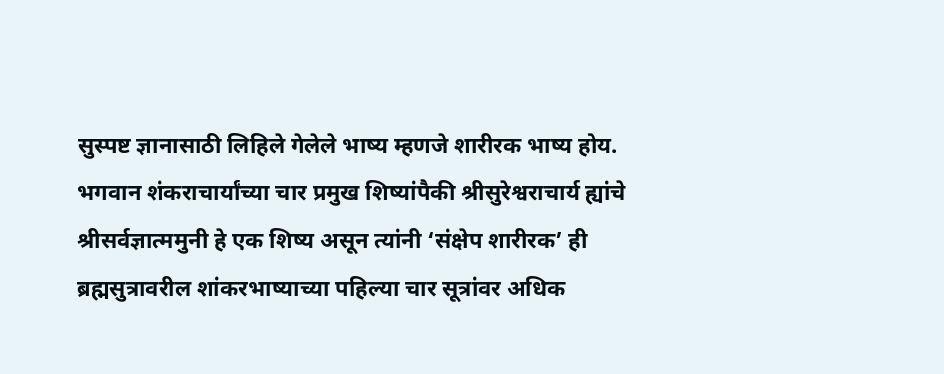सुस्पष्ट ज्ञानासाठी लिहिले गेलेले भाष्य म्हणजे शारीरक भाष्य होय. भगवान शंकराचार्यांच्या चार प्रमुख शिष्यांपैकी श्रीसुरेश्वराचार्य ह्यांचे श्रीसर्वज्ञात्ममुनी हे एक शिष्य असून त्यांनी ‘संक्षेप शारीरक’ ही ब्रह्मसुत्रावरील शांकरभाष्याच्या पहिल्या चार सूत्रांवर अधिक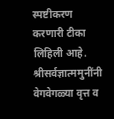स्पष्टीकरण करणारी टीका लिहिली आहे. श्रीसर्वज्ञात्ममुनींनी वेगवेगळ्या वृत्त व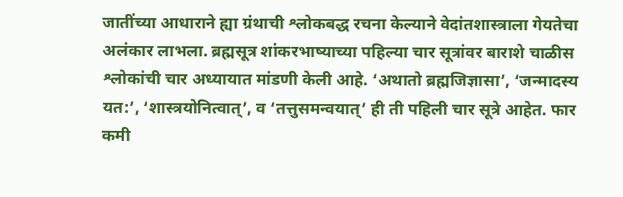जातींच्या आधाराने ह्या ग्रंथाची श्लोकबद्ध रचना केल्याने वेदांतशास्त्राला गेयतेचा अलंकार लाभला. ब्रह्मसूत्र शांकरभाष्याच्या पहिल्या चार सूत्रांवर बाराशे चाळीस श्लोकांची चार अध्यायात मांडणी केली आहे. ‘अथातो ब्रह्मजिज्ञासा’, ‘जन्मादस्य यत:’, ‘शास्त्रयोनित्वात्’, व ‘तत्तुसमन्वयात्’ ही ती पहिली चार सूत्रे आहेत. फार कमी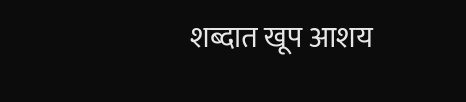शब्दात खूप आशय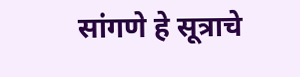सांगणे हे सूत्राचे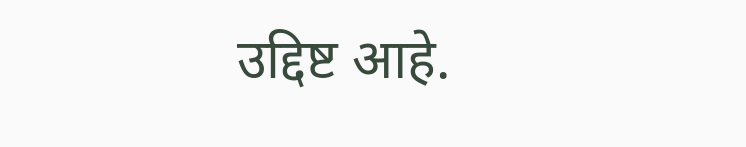उद्दिष्ट आहे.